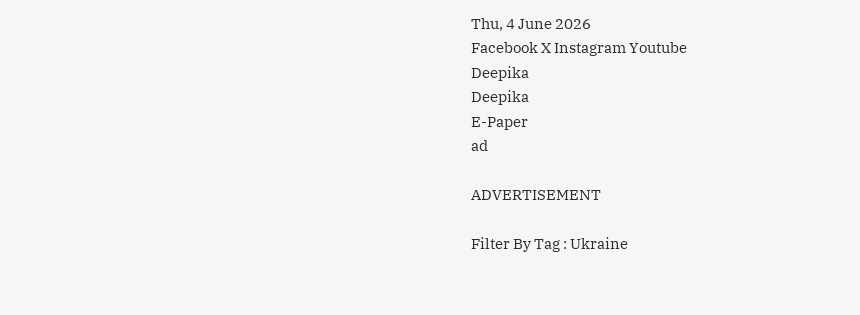Thu, 4 June 2026
Facebook X Instagram Youtube
Deepika
Deepika
E-Paper
ad

ADVERTISEMENT

Filter By Tag : Ukraine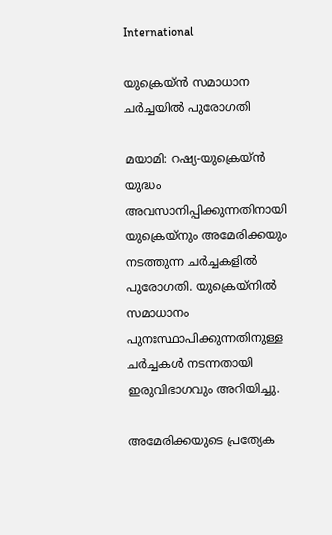International

യുക്രെയ്ൻ സമാധാന ചർച്ചയിൽ പുരോഗതി

മയാമി: റഷ്യ-യുക്രെയ്ൻ യുദ്ധം അവസാനിപ്പിക്കുന്നതിനായി യുക്രെയ്നും അമേരിക്കയും നടത്തുന്ന ചർച്ചകളിൽ പുരോഗതി. യുക്രെയ്നിൽ സമാധാനം പുനഃസ്ഥാപിക്കുന്നതിനുള്ള ചർച്ചകൾ നടന്നതായി ഇരുവിഭാഗവും അറിയിച്ചു.

അമേരിക്കയുടെ പ്രത്യേക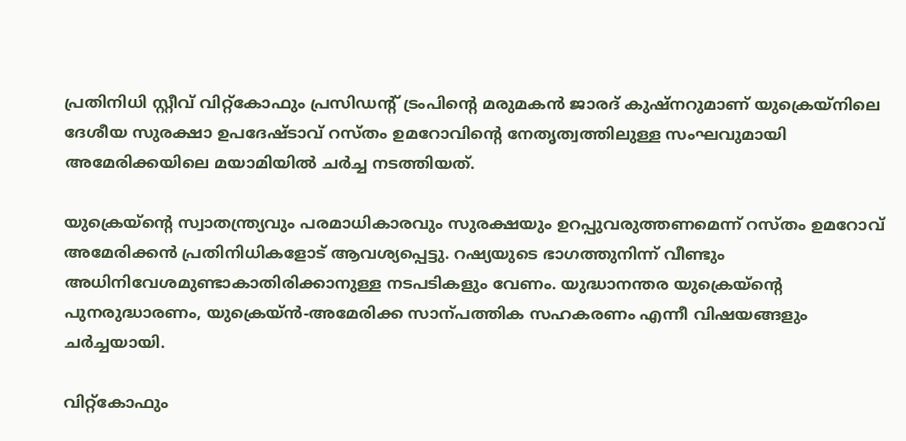പ്രതിനിധി സ്റ്റീവ് വിറ്റ്കോഫും പ്രസിഡന്‍റ് ട്രംപിന്‍റെ മരുമകൻ ജാരദ് കുഷ്നറുമാണ് യുക്രെയ്നിലെ ദേശീയ സുരക്ഷാ ഉപദേഷ്ടാവ് റസ്തം ഉമറോവിന്‍റെ നേതൃത്വത്തിലുള്ള സംഘവുമായി അമേരിക്കയിലെ മയാമിയിൽ ചർച്ച നടത്തിയത്.

യുക്രെയ്ന്‍റെ സ്വാതന്ത്ര്യവും പരമാധികാരവും സുരക്ഷയും ഉറപ്പുവരുത്തണമെന്ന് റസ്തം ഉമറോവ് അമേരിക്കൻ പ്രതിനിധികളോട് ആവശ്യപ്പെട്ടു. റഷ്യയുടെ ഭാഗത്തുനിന്ന് വീണ്ടും അധിനിവേശമുണ്ടാകാതിരിക്കാനുള്ള നടപടികളും വേണം. യുദ്ധാനന്തര യുക്രെയ്ന്‍റെ പുനരുദ്ധാരണം, യുക്രെയ്ൻ-അമേരിക്ക സാന്പത്തിക സഹകരണം എന്നീ വിഷയങ്ങളും ചർച്ചയായി.

വിറ്റ്കോഫും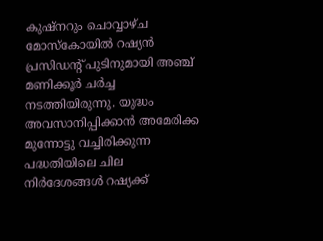കുഷ്നറും ചൊവ്വാഴ്ച മോസ്കോയിൽ റഷ്യൻ പ്രസിഡന്‍റ് പുടിനുമായി അഞ്ച് മണിക്കൂർ ചർച്ച നടത്തിയിരുന്നു. യുദ്ധം അവസാനിപ്പിക്കാൻ അമേരിക്ക മുന്നോട്ടു വച്ചിരിക്കുന്ന പദ്ധതിയിലെ ചില നിർദേശങ്ങൾ റഷ്യക്ക്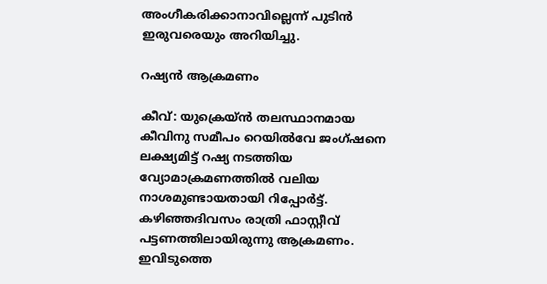അംഗീകരിക്കാനാവില്ലെന്ന് പുടിൻ ഇരുവരെയും അറിയിച്ചു.

റഷ്യൻ ആക്രമണം

കീവ്: യുക്രെയ്ൻ തലസ്ഥാനമായ കീവിനു സമീപം റെയിൽവേ ജംഗ്ഷനെ ലക്ഷ്യമിട്ട് റഷ്യ നടത്തിയ വ്യോമാക്രമണത്തിൽ വലിയ നാശമുണ്ടായതായി റിപ്പോർട്ട്. കഴിഞ്ഞദിവസം രാത്രി ഫാസ്റ്റീവ് പട്ടണത്തിലായിരുന്നു ആക്രമണം. ഇവിടുത്തെ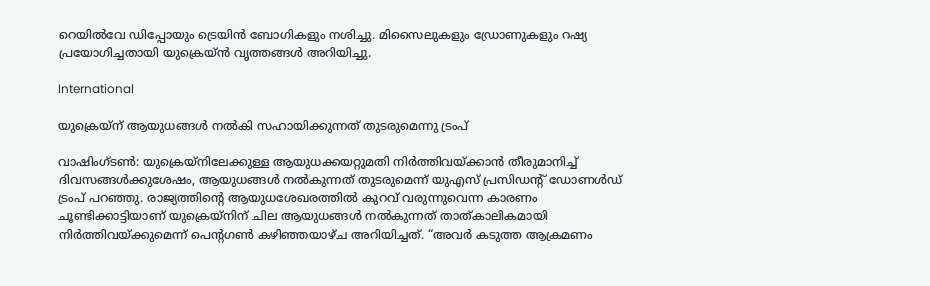റെയിൽവേ ഡിപ്പോയും ട്രെയിൻ ബോഗികളും നശിച്ചു. മിസൈലുകളും ഡ്രോണുകളും റഷ്യ പ്രയോഗിച്ചതായി യുക്രെയ്ൻ വൃത്തങ്ങൾ അറിയിച്ചു.

International

യുക്രെയ്ന് ആയുധങ്ങൾ നൽകി സഹായിക്കുന്നത് തുടരുമെന്നു ട്രംപ്

വാഷിംഗ്ടൺ: യുക്രെയ്നിലേക്കുള്ള ആയുധക്കയറ്റുമതി നിർത്തിവയ്ക്കാൻ തീരുമാനിച്ച് ദിവസങ്ങൾക്കുശേഷം, ആയുധങ്ങൾ നൽകുന്നത് തുടരുമെന്ന് യുഎസ് പ്രസിഡന്‍റ് ഡോണൾഡ് ട്രംപ് പറഞ്ഞു. രാജ്യത്തിന്‍റെ ആയുധശേഖരത്തിൽ കുറവ് വരുന്നുവെന്ന കാരണം ചൂണ്ടിക്കാട്ടിയാണ് യുക്രെയ്നിന് ചില ആയുധങ്ങൾ നൽകുന്നത് താത്കാലികമായി നിർത്തിവയ്ക്കുമെന്ന് പെന്‍റഗൺ കഴിഞ്ഞയാഴ്ച അറിയിച്ചത്. “അവർ കടുത്ത ആക്രമണം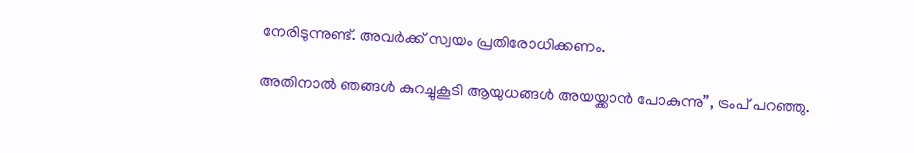നേരിടുന്നുണ്ട്. അവർക്ക് സ്വയം പ്രതിരോധിക്കണം.

അതിനാൽ ഞങ്ങൾ കുറച്ചുകൂടി ആയുധങ്ങൾ അയയ്ക്കാൻ പോകുന്നു”, ട്രംപ് പറഞ്ഞു.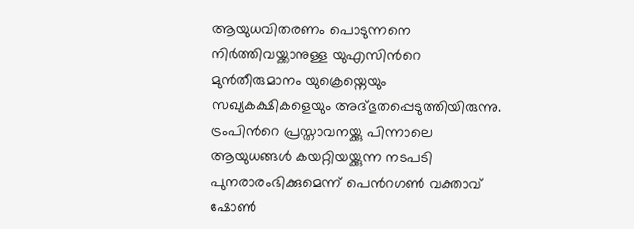ആയുധവിതരണം പൊടുന്നനെ നിർത്തിവയ്ക്കാനുള്ള യുഎസിന്‍റെ മുൻതീരുമാനം യുക്രെയ്നെയും സഖ്യകക്ഷികളെയും അദ്ഭുതപ്പെടുത്തിയിരുന്നു. ട്രംപിന്‍റെ പ്രസ്താവനയ്ക്കു പിന്നാലെ ആയുധങ്ങൾ കയറ്റിയയ്ക്കുന്ന നടപടി പുനരാരംഭിക്കുമെന്ന് പെന്‍റഗൺ വക്താവ് ഷോൺ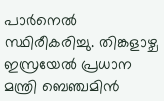പാർനെൽ സ്ഥിരീകരിച്ചു. തിങ്കളാഴ്ച ഇസ്രയേൽ പ്രധാന മന്ത്രി ബെഞ്ചമിൻ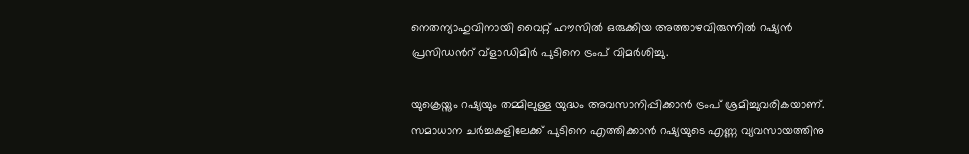നെതന്യാഹുവിനായി വൈറ്റ് ഹൗസിൽ ഒരുക്കിയ അത്താഴവിരുന്നിൽ റഷ്യൻ പ്രസിഡന്‍റ് വ്ളാഡിമിർ പുടിനെ ട്രംപ് വിമർശിച്ചു.

യുക്രെയ്നും റഷ്യയും തമ്മിലുള്ള യുദ്ധം അവസാനിപ്പിക്കാൻ ട്രംപ് ശ്രമിച്ചുവരികയാണ്. സമാധാന ചർച്ചകളിലേക്ക് പുടിനെ എത്തിക്കാൻ റഷ്യയുടെ എണ്ണ വ്യവസായത്തിനു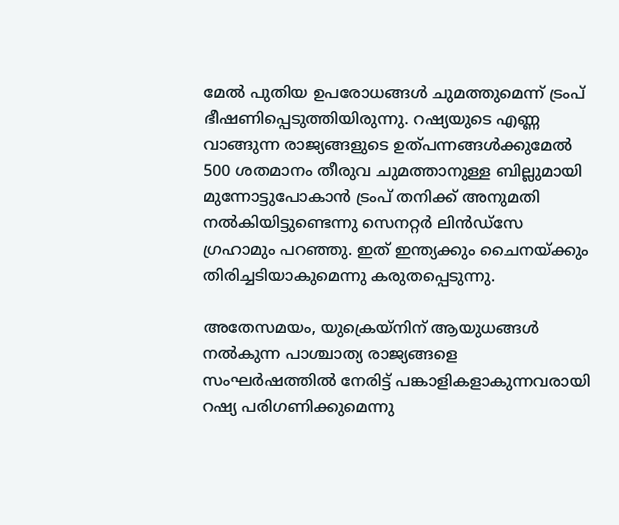മേൽ പുതിയ ഉപരോധങ്ങൾ ചുമത്തുമെന്ന് ട്രംപ് ഭീഷണിപ്പെടുത്തിയിരുന്നു. റഷ്യയുടെ എണ്ണ വാങ്ങുന്ന രാജ്യങ്ങളുടെ ഉത്പന്നങ്ങൾക്കുമേൽ 500 ശതമാനം തീരുവ ചുമത്താനുള്ള ബില്ലുമായി മുന്നോട്ടുപോകാൻ ട്രംപ് തനിക്ക് അനുമതി നൽകിയിട്ടുണ്ടെന്നു സെനറ്റർ ലിൻഡ്സേ ഗ്രഹാമും പറഞ്ഞു. ഇത് ഇന്ത്യക്കും ചൈനയ്ക്കും തിരിച്ചടിയാകുമെന്നു കരുതപ്പെടുന്നു.

അതേസമയം, യുക്രെയ്നിന് ആയുധങ്ങൾ നൽകുന്ന പാശ്ചാത്യ രാജ്യങ്ങളെ സംഘർഷത്തിൽ നേരിട്ട് പങ്കാളികളാകുന്നവരായി റഷ്യ പരിഗണിക്കുമെന്നു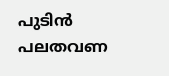പുടിൻ പലതവണ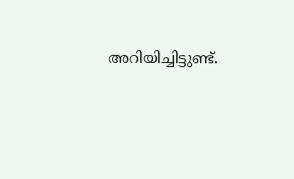അറിയിച്ചിട്ടുണ്ട്.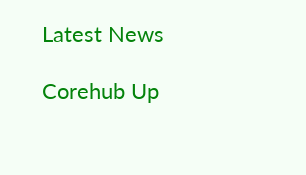Latest News

Corehub Up